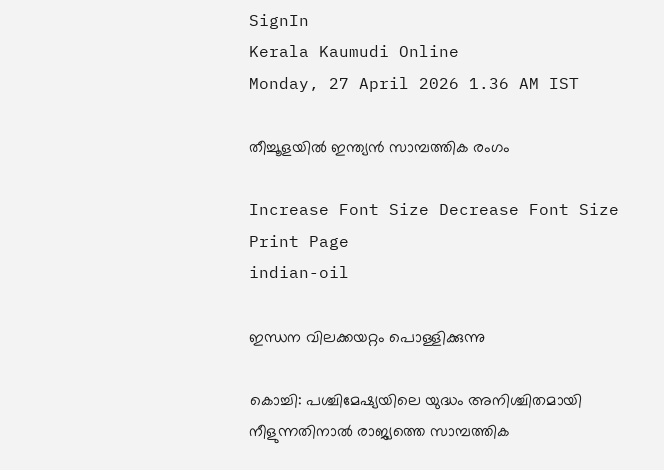SignIn
Kerala Kaumudi Online
Monday, 27 April 2026 1.36 AM IST

തീച്ചൂളയിൽ ഇന്ത്യൻ സാമ്പത്തിക രംഗം

Increase Font Size Decrease Font Size Print Page
indian-oil

ഇന്ധന വിലക്കയറ്റം പൊള്ളിക്കുന്നു

കൊച്ചി: പശ്ചിമേഷ്യയിലെ യുദ്ധം അനിശ്ചിതമായി നീളുന്നതിനാൽ രാജ്യത്തെ സാമ്പത്തിക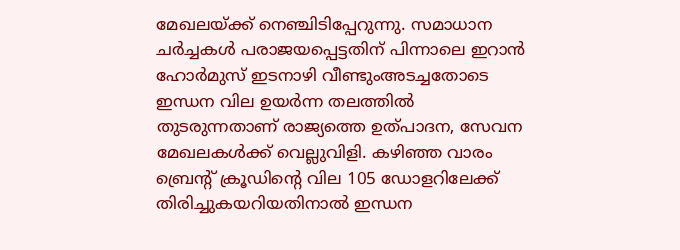മേഖലയ്ക്ക് നെഞ്ചിടിപ്പേറുന്നു. സമാധാന ചർച്ചകൾ പരാജയപ്പെട്ടതിന് പിന്നാലെ ഇറാൻ ഹോർമുസ് ഇടനാഴി വീണ്ടുംഅടച്ചതോടെ ഇന്ധന വില ഉയർന്ന തലത്തിൽ തുടരുന്നതാണ് രാജ്യത്തെ ഉത്പാദന, സേവന മേഖലകൾക്ക് വെല്ലുവിളി. കഴിഞ്ഞ വാരം ബ്രെന്റ് ക്രൂഡിന്റെ വില 105 ഡോളറിലേക്ക് തിരിച്ചുകയറിയതിനാൽ ഇന്ധന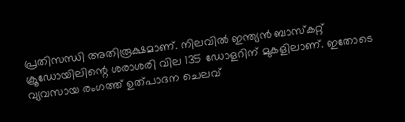പ്രതിസന്ധി അതിരൂക്ഷമാണ്. നിലവിൽ ഇന്ത്യൻ ബാസ്‌കറ്റ് ക്രൂഡോയിലിന്റെ ശരാശരി വില 135 ഡോളറിന് മുകളിലാണ്. ഇതോടെ വ്യവസായ രംഗത്ത് ഉത്പാദന ചെലവ്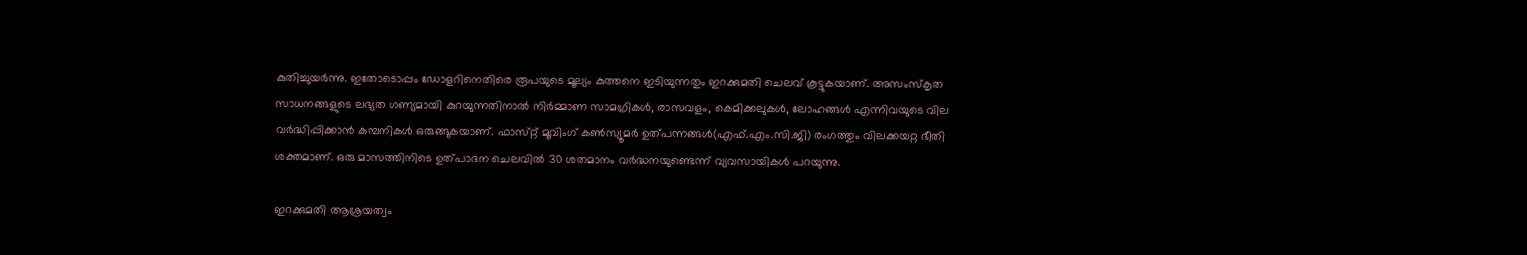കുതിച്ചുയർന്നു. ഇതോടൊപ്പം ഡോളറിനെതിരെ രൂപയുടെ മൂല്യം കുത്തനെ ഇടിയുന്നതും ഇറക്കുമതി ചെലവ് കൂട്ടുകയാണ്. അസംസ്‌കൃത സാധനങ്ങളുടെ ലഭ്യത ഗണ്യമായി കുറയുന്നതിനാൽ നിർമ്മാണ സാമഗ്രികൾ, രാസവളം, കെമിക്കലുകൾ, ലോഹങ്ങൾ എന്നിവയുടെ വില വർദ്ധിപ്പിക്കാൻ കമ്പനികൾ ഒരുങ്ങുകയാണ്. ഫാസ്‌റ്റ് മൂവിംഗ് കൺസ്യൂമർ ഉത്പന്നങ്ങൾ(എഫ്.എം.സി.ജി) രംഗത്തും വിലക്കയറ്റ ഭീതി ശക്തമാണ്. ഒരു മാസത്തിനിടെ ഉത്പാദന ചെലവിൽ 30 ശതമാനം വർദ്ധനയുണ്ടെന്ന് വ്യവസായികൾ പറയുന്നു.

ഇറക്കുമതി ആശ്രയത്വം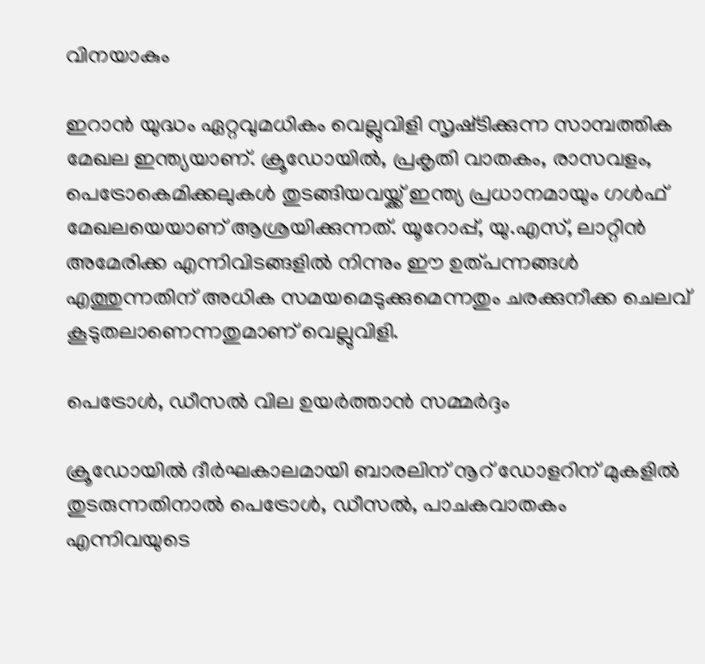വിനയാകും

ഇറാൻ യുദ്ധം ഏറ്റവുമധികം വെല്ലുവിളി സൃഷ്‌ടിക്കുന്ന സാമ്പത്തിക മേഖല ഇന്ത്യയാണ്. ക്രൂഡോയിൽ, പ്രകൃതി വാതകം, രാസവളം, പെട്രോകെമിക്കലുകൾ തുടങ്ങിയവയ്ക്ക് ഇന്ത്യ പ്രധാനമായും ഗൾഫ് മേഖലയെയാണ് ആശ്രയിക്കുന്നത്. യൂറോപ്പ്, യു.എസ്, ലാറ്റിൻ അമേരിക്ക എന്നിവിടങ്ങളിൽ നിന്നും ഈ ഉത്പന്നങ്ങൾ എത്തുന്നതിന് അധിക സമയമെടുക്കുമെന്നതും ചരക്കുനീക്ക ചെലവ് കൂടുതലാണെന്നതുമാണ് വെല്ലുവിളി.

പെട്രോൾ, ഡീസൽ വില ഉയർത്താൻ സമ്മർദ്ദം

ക്രൂഡോയിൽ ദീർഘകാലമായി ബാരലിന് നൂറ് ഡോളറിന് മുകളിൽ തുടരുന്നതിനാൽ പെട്രോൾ, ഡീസൽ, പാചകവാതകം എന്നിവയുടെ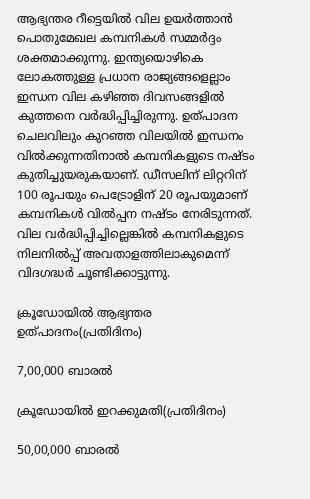ആഭ്യന്തര റീട്ടെയിൽ വില ഉയർത്താൻ പൊതുമേഖല കമ്പനികൾ സമ്മർദ്ദം ശക്തമാക്കുന്നു. ഇന്ത്യയൊഴികെ ലോകത്തുള്ള പ്രധാന രാജ്യങ്ങളെല്ലാം ഇന്ധന വില കഴിഞ്ഞ ദിവസങ്ങളിൽ കുത്തനെ വർദ്ധിപ്പിച്ചിരുന്നു. ഉത്പാദന ചെലവിലും കുറഞ്ഞ വിലയിൽ ഇന്ധനം വിൽക്കുന്നതിനാൽ കമ്പനികളുടെ നഷ്‌ടം കുതിച്ചുയരുകയാണ്. ഡീസലിന് ലിറ്ററിന് 100 രൂപയും പെട്രോളിന് 20 രൂപയുമാണ് കമ്പനികൾ വിൽപ്പന നഷ്‌ടം നേരിടുന്നത്. വില വർദ്ധിപ്പിച്ചില്ലെങ്കിൽ കമ്പനികളുടെ നിലനിൽപ്പ് അവതാളത്തിലാകുമെന്ന് വിദഗദ്ധർ ചൂണ്ടിക്കാട്ടുന്നു.

ക്രൂഡോയിൽ ആഭ്യന്തര ഉത്പാദനം(പ്രതിദിനം)

7,00,000 ബാരൽ

ക്രൂഡോയിൽ ഇറക്കുമതി(പ്രതിദിനം)

50,00,000 ബാരൽ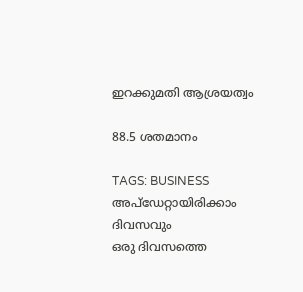ഇറക്കുമതി ആശ്രയത്വം

88.5 ശതമാനം

TAGS: BUSINESS
അപ്ഡേറ്റായിരിക്കാം ദിവസവും
ഒരു ദിവസത്തെ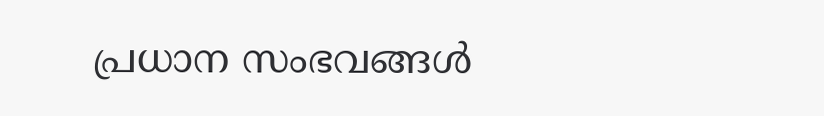പ്രധാന സംഭവങ്ങൾ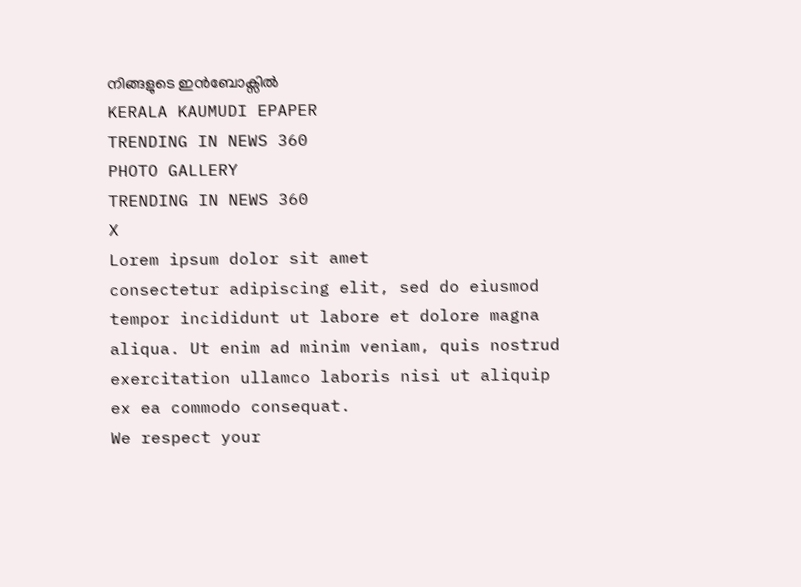നിങ്ങളുടെ ഇൻബോക്സിൽ
KERALA KAUMUDI EPAPER
TRENDING IN NEWS 360
PHOTO GALLERY
TRENDING IN NEWS 360
X
Lorem ipsum dolor sit amet
consectetur adipiscing elit, sed do eiusmod tempor incididunt ut labore et dolore magna aliqua. Ut enim ad minim veniam, quis nostrud exercitation ullamco laboris nisi ut aliquip ex ea commodo consequat.
We respect your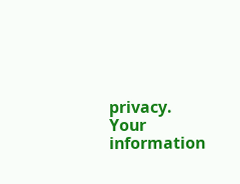privacy. Your information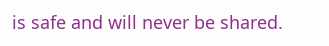is safe and will never be shared.